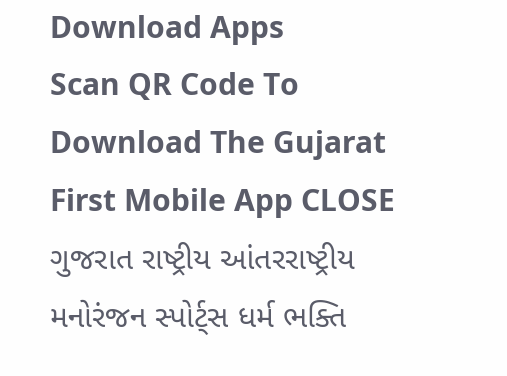Download Apps
Scan QR Code To Download The Gujarat First Mobile App CLOSE
ગુજરાત રાષ્ટ્રીય આંતરરાષ્ટ્રીય મનોરંજન સ્પોર્ટ્સ ધર્મ ભક્તિ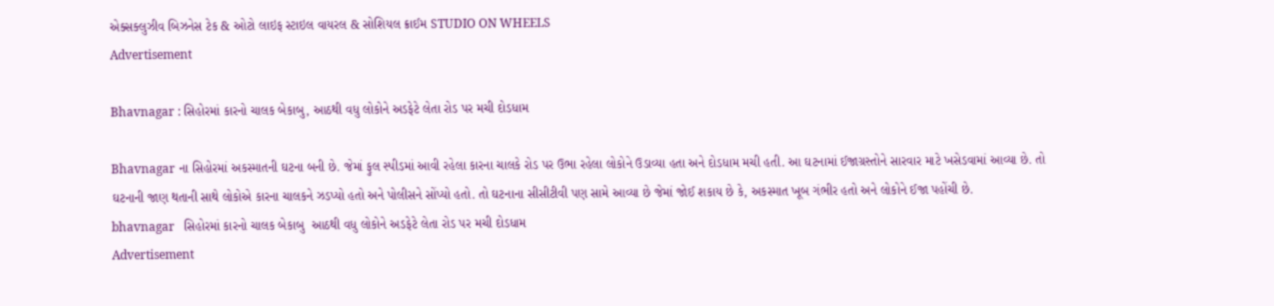એક્સક્લુઝીવ બિઝનેસ ટેક & ઓટો લાઇફ સ્ટાઇલ વાયરલ & સોશિયલ ક્રાઈમ STUDIO ON WHEELS
Advertisement

Bhavnagar : સિહોરમાં કારનો ચાલક બેકાબુ, આઠથી વધુ લોકોને અડફેટે લેતા રોડ પર મચી દોડધામ

Bhavnagar ના સિહોરમાં અકસ્માતની ઘટના બની છે. જેમાં ફુલ સ્પીડમાં આવી રહેલા કારના ચાલકે રોડ પર ઉભા રહેલા લોકોને ઉડાવ્યા હતા અને દોડધામ મચી હતી. આ ઘટનામાં ઈજાગ્રસ્તોને સારવાર માટે ખસેડવામાં આવ્યા છે. તો ઘટનાની જાણ થતાની સાથે લોકોએ કારના ચાલકને ઝડપ્યો હતો અને પોલીસને સોંપ્યો હતો. તો ઘટનાના સીસીટીવી પણ સામે આવ્યા છે જેમાં જોઈ શકાય છે કે, અકસ્માત ખૂબ ગંભીર હતો અને લોકોને ઈજા પહોંચી છે.
bhavnagar   સિહોરમાં કારનો ચાલક બેકાબુ  આઠથી વધુ લોકોને અડફેટે લેતા રોડ પર મચી દોડધામ
Advertisement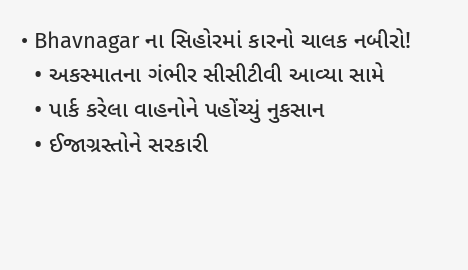• Bhavnagar ના સિહોરમાં કારનો ચાલક નબીરો!
  • અકસ્માતના ગંભીર સીસીટીવી આવ્યા સામે
  • પાર્ક કરેલા વાહનોને પહોંચ્યું નુકસાન
  • ઈજાગ્રસ્તોને સરકારી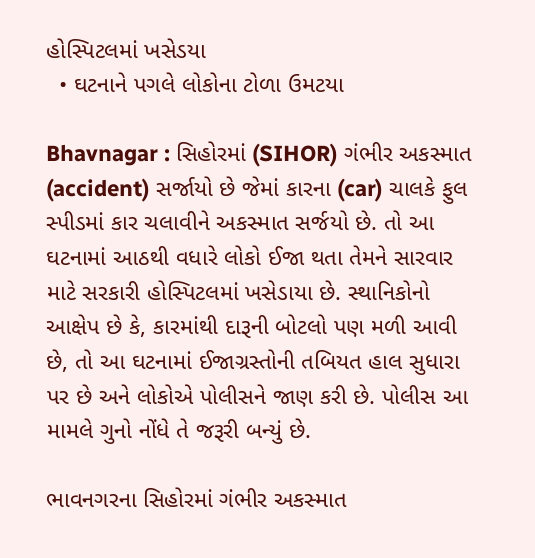હોસ્પિટલમાં ખસેડયા
  • ઘટનાને પગલે લોકોના ટોળા ઉમટયા

Bhavnagar : સિહોરમાં (SIHOR) ગંભીર અકસ્માત (accident) સર્જાયો છે જેમાં કારના (car) ચાલકે ફુલ સ્પીડમાં કાર ચલાવીને અકસ્માત સર્જયો છે. તો આ ઘટનામાં આઠથી વધારે લોકો ઈજા થતા તેમને સારવાર માટે સરકારી હોસ્પિટલમાં ખસેડાયા છે. સ્થાનિકોનો આક્ષેપ છે કે, કારમાંથી દારૂની બોટલો પણ મળી આવી છે, તો આ ઘટનામાં ઈજાગ્રસ્તોની તબિયત હાલ સુધારા પર છે અને લોકોએ પોલીસને જાણ કરી છે. પોલીસ આ મામલે ગુનો નોંધે તે જરૂરી બન્યું છે.

ભાવનગરના સિહોરમાં ગંભીર અકસ્માત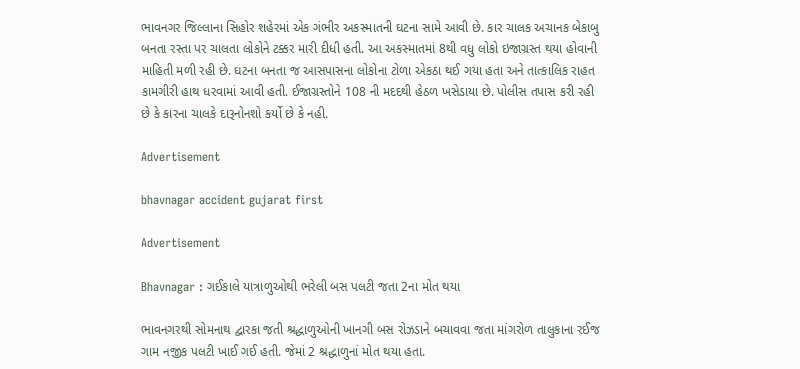ભાવનગર જિલ્લાના સિહોર શહેરમાં એક ગંભીર અકસ્માતની ઘટના સામે આવી છે. કાર ચાલક અચાનક બેકાબુ બનતા રસ્તા પર ચાલતા લોકોને ટક્કર મારી દીધી હતી. આ અકસ્માતમાં 8થી વધુ લોકો ઇજાગ્રસ્ત થયા હોવાની માહિતી મળી રહી છે. ઘટના બનતા જ આસપાસના લોકોના ટોળા એકઠા થઈ ગયા હતા અને તાત્કાલિક રાહત કામગીરી હાથ ધરવામાં આવી હતી. ઈજાગ્રસ્તોને 108 ની મદદથી હેઠળ ખસેડાયા છે. પોલીસ તપાસ કરી રહી છે કે કારના ચાલકે દારૂનોનશો કર્યો છે કે નહી.

Advertisement

bhavnagar accident gujarat first

Advertisement

Bhavnagar : ગઈકાલે યાત્રાળુઓથી ભરેલી બસ પલટી જતા 2ના મોત થયા

ભાવનગરથી સોમનાથ દ્વારકા જતી શ્રદ્ધાળુઓની ખાનગી બસ રોઝડાને બચાવવા જતા માંગરોળ તાલુકાના રઈજ ગામ નજીક પલટી ખાઈ ગઈ હતી. જેમાં 2 શ્રદ્ધાળુનાં મોત થયા હતા.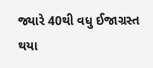જ્યારે 40થી વધુ ઈજાગ્રસ્ત થયા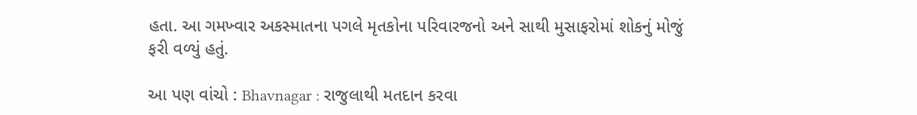હતા. આ ગમખ્વાર અકસ્માતના પગલે મૃતકોના પરિવારજનો અને સાથી મુસાફરોમાં શોકનું મોજું ફરી વળ્યું હતું.

આ પણ વાંચો : Bhavnagar : રાજુલાથી મતદાન કરવા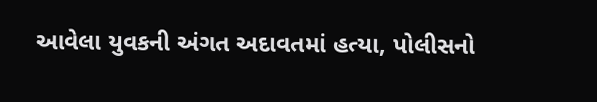આવેલા યુવકની અંગત અદાવતમાં હત્યા, પોલીસનો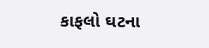કાફલો ઘટના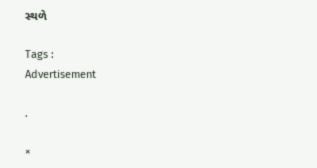સ્થળે

Tags :
Advertisement

.

×